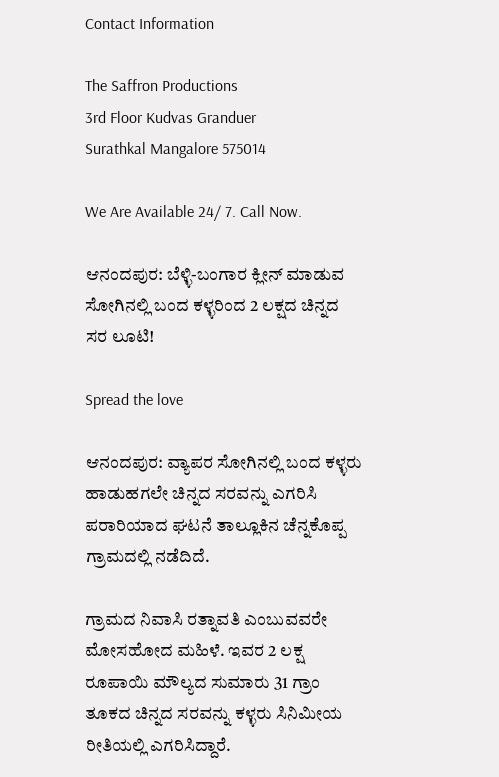Contact Information

The Saffron Productions
3rd Floor Kudvas Granduer
Surathkal Mangalore 575014

We Are Available 24/ 7. Call Now.

ಆನಂದಪುರ: ಬೆಳ್ಳಿ-ಬಂಗಾರ ಕ್ಲೀನ್ ಮಾಡುವ ಸೋಗಿನಲ್ಲಿ ಬಂದ ಕಳ್ಳರಿಂದ 2 ಲಕ್ಷದ ಚಿನ್ನದ ಸರ ಲೂಟಿ!

Spread the love

ಆನಂದಪುರ: ವ್ಯಾಪರ ಸೋಗಿನಲ್ಲಿ ಬಂದ ಕಳ್ಳರು ಹಾಡುಹಗಲೇ ಚಿನ್ನದ ಸರವನ್ನು ಎಗರಿಸಿ ಪರಾರಿಯಾದ ಘಟನೆ ತಾಲ್ಲೂಕಿನ ಚೆನ್ನಕೊಪ್ಪ ಗ್ರಾಮದಲ್ಲಿ ನಡೆದಿದೆ.

ಗ್ರಾಮದ ನಿವಾಸಿ ರತ್ನಾವತಿ ಎಂಬುವವರೇ ಮೋಸಹೋದ ಮಹಿಳೆ. ಇವರ 2 ಲಕ್ಷ ರೂಪಾಯಿ ಮೌಲ್ಯದ ಸುಮಾರು 31 ಗ್ರಾಂ ತೂಕದ ಚಿನ್ನದ ಸರವನ್ನು ಕಳ್ಳರು ಸಿನಿಮೀಯ ರೀತಿಯಲ್ಲಿ ಎಗರಿಸಿದ್ದಾರೆ.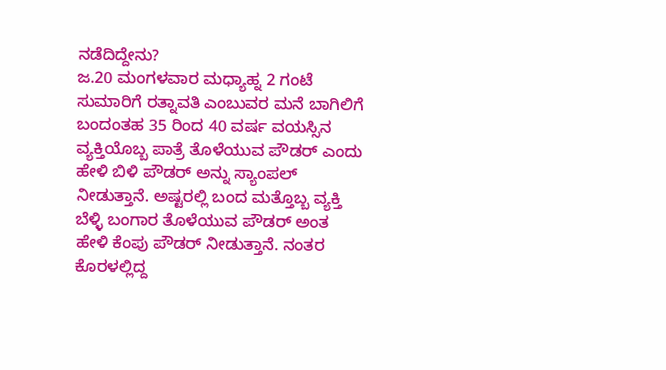ನಡೆದಿದ್ದೇನು?
ಜ.20 ಮಂಗಳವಾರ ಮಧ್ಯಾಹ್ನ 2 ಗಂಟೆ ಸುಮಾರಿಗೆ ರತ್ನಾವತಿ ಎಂಬುವರ ಮನೆ ಬಾಗಿಲಿಗೆ ಬಂದಂತಹ 35 ರಿಂದ 40 ವರ್ಷ ವಯಸ್ಸಿನ ವ್ಯಕ್ತಿಯೊಬ್ಬ ಪಾತ್ರೆ ತೊಳೆಯುವ ಪೌಡರ್ ಎಂದು ಹೇಳಿ ಬಿಳಿ ಪೌಡರ್ ಅನ್ನು ಸ್ಯಾಂಪಲ್ ನೀಡುತ್ತಾನೆ. ಅಷ್ಟರಲ್ಲಿ ಬಂದ ಮತ್ತೊಬ್ಬ ವ್ಯಕ್ತಿ ಬೆಳ್ಳಿ ಬಂಗಾರ ತೊಳೆಯುವ ಪೌಡರ್ ಅಂತ ಹೇಳಿ ಕೆಂಪು ಪೌಡರ್ ನೀಡುತ್ತಾನೆ. ನಂತರ ಕೊರಳಲ್ಲಿದ್ದ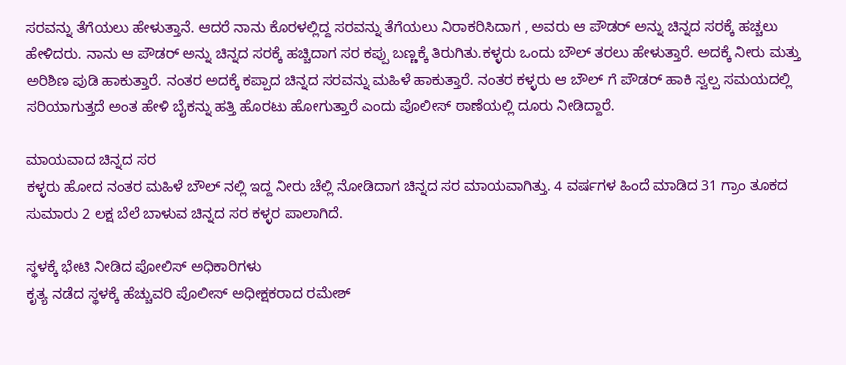ಸರವನ್ನು ತೆಗೆಯಲು ಹೇಳುತ್ತಾನೆ. ಆದರೆ ನಾನು ಕೊರಳಲ್ಲಿದ್ದ ಸರವನ್ನು ತೆಗೆಯಲು ನಿರಾಕರಿಸಿದಾಗ , ಅವರು ಆ ಪೌಡರ್ ಅನ್ನು ಚಿನ್ನದ ಸರಕ್ಕೆ ಹಚ್ಚಲು ಹೇಳಿದರು. ನಾನು ಆ ಪೌಡರ್ ಅನ್ನು ಚಿನ್ನದ ಸರಕ್ಕೆ ಹಚ್ಚಿದಾಗ ಸರ ಕಪ್ಪು ಬಣ್ಣಕ್ಕೆ ತಿರುಗಿತು.ಕಳ್ಳರು ಒಂದು ಬೌಲ್ ತರಲು ಹೇಳುತ್ತಾರೆ. ಅದಕ್ಕೆ ನೀರು ಮತ್ತು ಅರಿಶಿಣ ಪುಡಿ ಹಾಕುತ್ತಾರೆ. ನಂತರ ಅದಕ್ಕೆ ಕಪ್ಪಾದ ಚಿನ್ನದ ಸರವನ್ನು ಮಹಿಳೆ ಹಾಕುತ್ತಾರೆ. ನಂತರ ಕಳ್ಳರು ಆ ಬೌಲ್ ಗೆ ಪೌಡರ್ ಹಾಕಿ ಸ್ವಲ್ಪ ಸಮಯದಲ್ಲಿ ಸರಿಯಾಗುತ್ತದೆ ಅಂತ ಹೇಳಿ ಬೈಕನ್ನು ಹತ್ತಿ ಹೊರಟು ಹೋಗುತ್ತಾರೆ ಎಂದು ಪೊಲೀಸ್ ಠಾಣೆಯಲ್ಲಿ ದೂರು ನೀಡಿದ್ದಾರೆ.

ಮಾಯವಾದ ಚಿನ್ನದ ಸರ
ಕಳ್ಳರು ಹೋದ ನಂತರ ಮಹಿಳೆ ಬೌಲ್ ನಲ್ಲಿ ಇದ್ದ ನೀರು ಚೆಲ್ಲಿ ನೋಡಿದಾಗ ಚಿನ್ನದ ಸರ ಮಾಯವಾಗಿತ್ತು. 4 ವರ್ಷಗಳ ಹಿಂದೆ ಮಾಡಿದ 31 ಗ್ರಾಂ ತೂಕದ ಸುಮಾರು 2 ಲಕ್ಷ ಬೆಲೆ ಬಾಳುವ ಚಿನ್ನದ ಸರ ಕಳ್ಳರ ಪಾಲಾಗಿದೆ.

ಸ್ಥಳಕ್ಕೆ ಭೇಟಿ ನೀಡಿದ ಪೋಲಿಸ್ ಅಧಿಕಾರಿಗಳು
ಕೃತ್ಯ ನಡೆದ ಸ್ಥಳಕ್ಕೆ ಹೆಚ್ಚುವರಿ ಪೊಲೀಸ್ ಅಧೀಕ್ಷಕರಾದ ರಮೇಶ್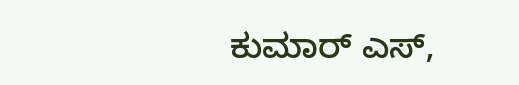ಕುಮಾರ್ ಎಸ್,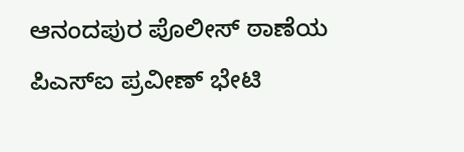ಆನಂದಪುರ ಪೊಲೀಸ್ ಠಾಣೆಯ ಪಿಎಸ್‌ಐ ಪ್ರವೀಣ್ ಭೇಟಿ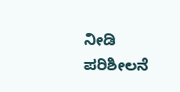ನೀಡಿ ಪರಿಶೀಲನೆ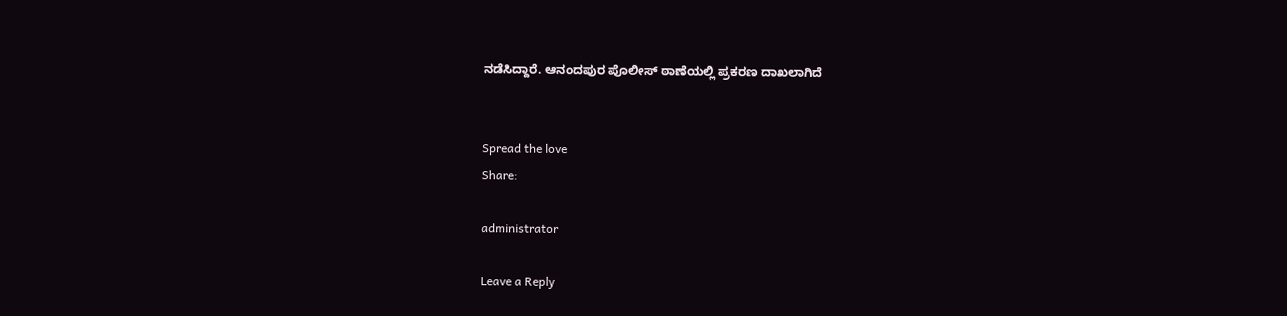ನಡೆಸಿದ್ದಾರೆ. ಆನಂದಪುರ ಪೊಲೀಸ್ ಠಾಣೆಯಲ್ಲಿ ಪ್ರಕರಣ ದಾಖಲಾಗಿದೆ


Spread the love
Share:

administrator

Leave a Reply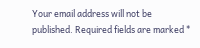Your email address will not be published. Required fields are marked *